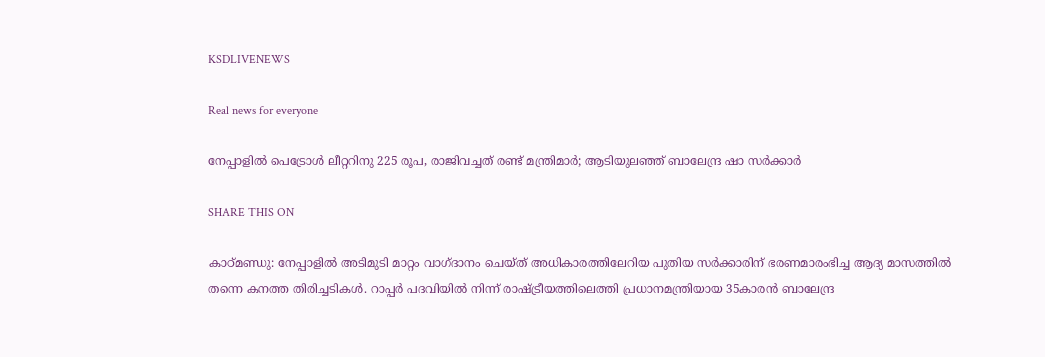KSDLIVENEWS

Real news for everyone

നേപ്പാളിൽ പെട്രോൾ ലീറ്ററിനു 225 രൂപ, രാജിവച്ചത് രണ്ട് മന്ത്രിമാർ; ആടിയുലഞ്ഞ് ബാലേന്ദ്ര ഷാ സർക്കാർ

SHARE THIS ON

കാഠ്മണ്ഡു: നേപ്പാളിൽ അടിമുടി മാറ്റം വാഗ്ദാനം ചെയ്ത് അധികാരത്തിലേറിയ പുതിയ സർക്കാരിന് ഭരണമാരംഭിച്ച ആദ്യ മാസത്തിൽ തന്നെ കനത്ത തിരിച്ചടികൾ. റാപ്പർ പദവിയിൽ നിന്ന് രാഷ്ട്രീയത്തിലെത്തി പ്രധാനമന്ത്രിയായ 35കാരൻ ബാലേന്ദ്ര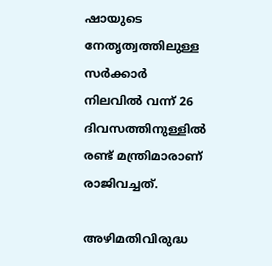ഷായുടെ നേതൃത്വത്തിലുള്ള സർക്കാർ നിലവിൽ വന്ന് 26 ദിവസത്തിനുള്ളിൽ രണ്ട് മന്ത്രിമാരാണ് രാജിവച്ചത്.

അഴിമതിവിരുദ്ധ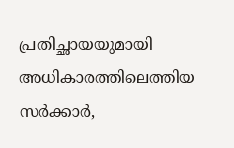പ്രതിച്ഛായയുമായി അധികാരത്തിലെത്തിയ സർക്കാർ,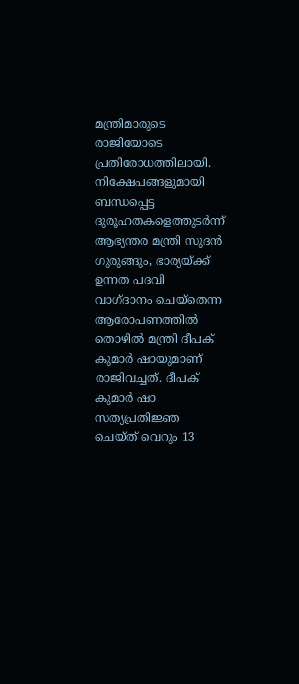മന്ത്രിമാരുടെ രാജിയോടെ പ്രതിരോധത്തിലായി. നിക്ഷേപങ്ങളുമായി ബന്ധപ്പെട്ട ദുരൂഹതകളെത്തുടർന്ന് ആഭ്യന്തര മന്ത്രി സുദൻ ഗുരുങ്ങും, ഭാര്യയ്ക്ക് ഉന്നത പദവി വാഗ്ദാനം ചെയ്തെന്ന ആരോപണത്തിൽ തൊഴിൽ മന്ത്രി ദീപക് കുമാർ ഷായുമാണ് രാജിവച്ചത്. ദീപക് കുമാർ ഷാ സത്യപ്രതിജ്ഞ ചെയ്ത് വെറും 13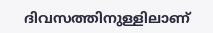ദിവസത്തിനുള്ളിലാണ്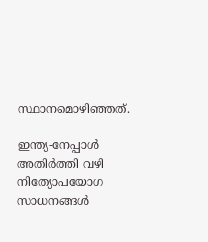സ്ഥാനമൊഴിഞ്ഞത്.

ഇന്ത്യ-നേപ്പാൾ അതിർത്തി വഴി നിത്യോപയോഗ സാധനങ്ങൾ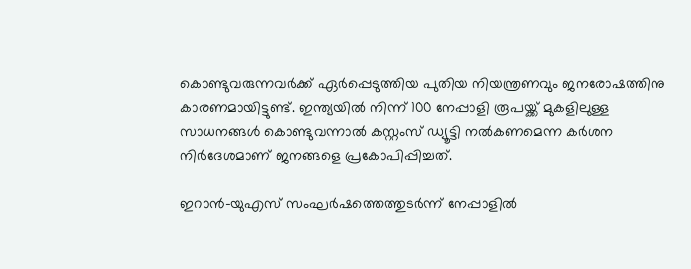കൊണ്ടുവരുന്നവർക്ക് ഏർപ്പെടുത്തിയ പുതിയ നിയന്ത്രണവും ജനരോഷത്തിനു കാരണമായിട്ടുണ്ട്. ഇന്ത്യയിൽ നിന്ന് 100 നേപ്പാളി രൂപയ്ക്ക് മുകളിലുള്ള സാധനങ്ങൾ കൊണ്ടുവന്നാൽ കസ്റ്റംസ് ഡ്യൂട്ടി നൽകണമെന്ന കർശന നിർദേശമാണ് ജനങ്ങളെ പ്രകോപിപ്പിച്ചത്.

ഇറാൻ-യുഎസ് സംഘർഷത്തെത്തുടർന്ന് നേപ്പാളിൽ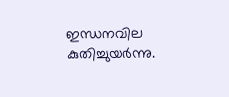ഇന്ധനവില കുതിച്ചുയർന്നു.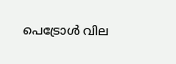പെട്രോൾ വില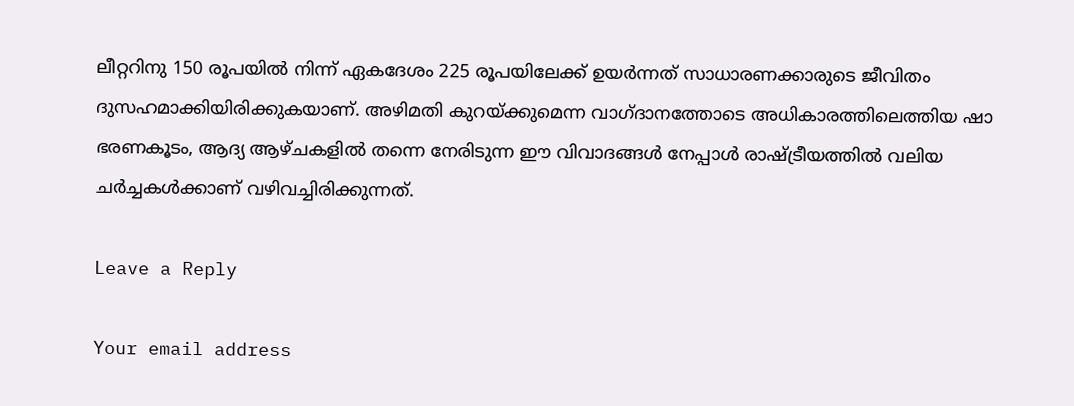ലീറ്ററിനു 150 രൂപയിൽ നിന്ന് ഏകദേശം 225 രൂപയിലേക്ക് ഉയർന്നത് സാധാരണക്കാരുടെ ജീവിതം ദുസഹമാക്കിയിരിക്കുകയാണ്. അഴിമതി കുറയ്ക്കുമെന്ന വാഗ്ദാനത്തോടെ അധികാരത്തിലെത്തിയ ഷാ ഭരണകൂടം, ആദ്യ ആഴ്ചകളിൽ തന്നെ നേരിടുന്ന ഈ വിവാദങ്ങൾ നേപ്പാൾ രാഷ്ട്രീയത്തിൽ വലിയ ചർച്ചകൾക്കാണ് വഴിവച്ചിരിക്കുന്നത്.

Leave a Reply

Your email address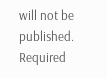will not be published. Required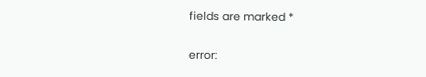fields are marked *

error: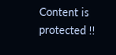Content is protected !!